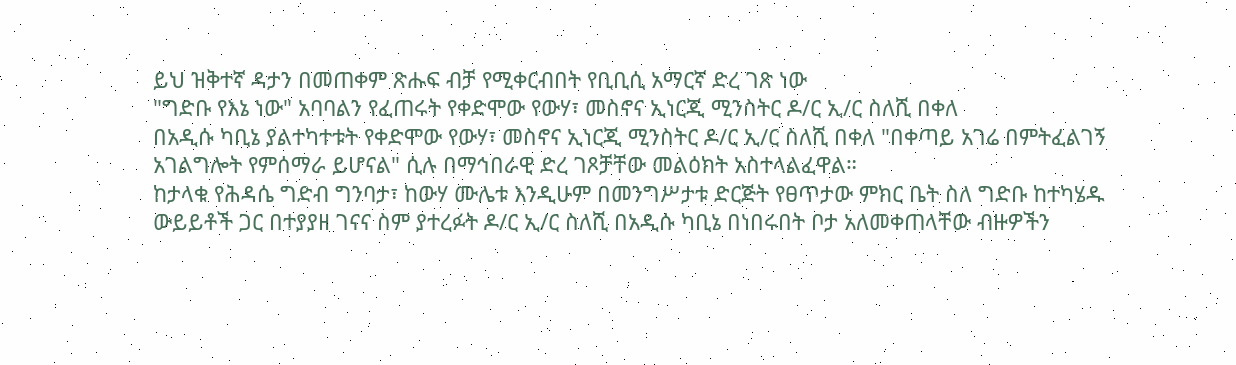ይህ ዝቅተኛ ዳታን በመጠቀም ጽሑፍ ብቻ የሚቀርብበት የቢቢሲ አማርኛ ድረ ገጽ ነው
"ግድቡ የእኔ ነው" አባባልን የፈጠሩት የቀድሞው የውሃ፣ መስኖና ኢነርጂ ሚንስትር ዶ/ር ኢ/ር ስለሺ በቀለ
በአዲሱ ካቢኔ ያልተካተቱት የቀድሞው የውሃ፣ መስኖና ኢነርጂ ሚንስትር ዶ/ር ኢ/ር ስለሺ በቀለ "በቀጣይ አገሬ በምትፈልገኝ አገልግሎት የምሰማራ ይሆናል" ሲሉ በማኅበራዊ ድረ ገጾቻቸው መልዕክት አስተላልፈዋል።
ከታላቁ የሕዳሴ ግድብ ግንባታ፣ ከውሃ ሙሌቱ እንዲሁም በመንግሥታቱ ድርጅት የፀጥታው ምክር ቤት ስለ ግድቡ ከተካሄዱ ውይይቶች ጋር በተያያዘ ገናና ስም ያተረፉት ዶ/ር ኢ/ር ስለሺ በአዲሱ ካቢኔ በነበሩበት ቦታ አለመቀጠላቸው ብዙዎችን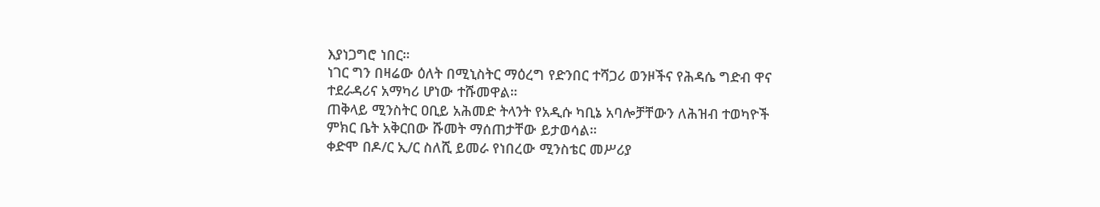እያነጋግሮ ነበር።
ነገር ግን በዛሬው ዕለት በሚኒስትር ማዕረግ የድንበር ተሻጋሪ ወንዞችና የሕዳሴ ግድብ ዋና ተደራዳሪና አማካሪ ሆነው ተሹመዋል።
ጠቅላይ ሚንስትር ዐቢይ አሕመድ ትላንት የአዲሱ ካቢኔ አባሎቻቸውን ለሕዝብ ተወካዮች ምክር ቤት አቅርበው ሹመት ማሰጠታቸው ይታወሳል።
ቀድሞ በዶ/ር ኢ/ር ስለሺ ይመራ የነበረው ሚንስቴር መሥሪያ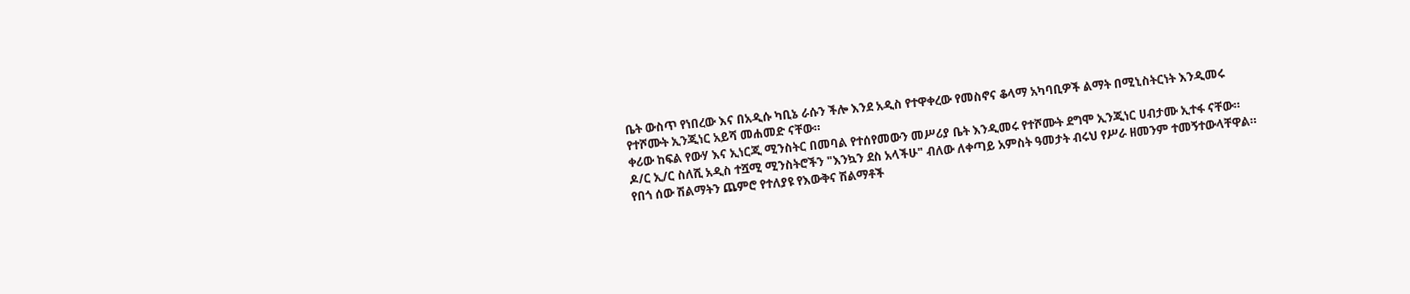ቤት ውስጥ የነበረው እና በአዲሱ ካቢኔ ራሱን ችሎ እንደ አዲስ የተዋቀረው የመስኖና ቆላማ አካባቢዎች ልማት በሚኒስትርነት እንዲመሩ የተሾሙት ኢንጂነር አይሻ መሐመድ ናቸው።
ቀሪው ከፍል የውሃ እና ኢነርጂ ሚንስትር በመባል የተሰየመውን መሥሪያ ቤት እንዲመሩ የተሾሙት ደግሞ ኢንጂነር ሀብታሙ ኢተፋ ናቸው።
ዶ/ር ኢ/ር ስለሺ አዲስ ተሿሚ ሚንስትሮችን "እንኳን ደስ አላችሁ" ብለው ለቀጣይ አምስት ዓመታት ብሩህ የሥራ ዘመንም ተመኝተውላቸዋል።
የበጎ ሰው ሽልማትን ጨምሮ የተለያዩ የእውቅና ሽልማቶች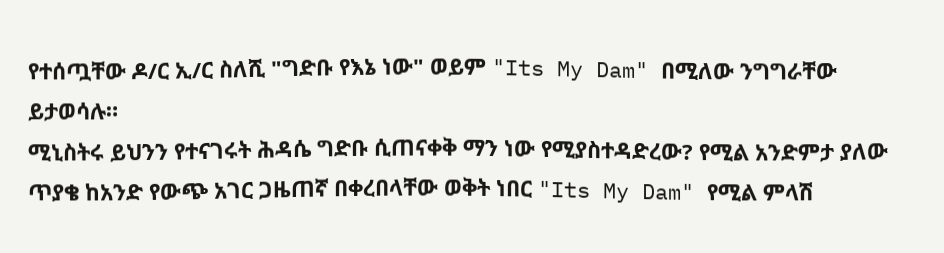የተሰጧቸው ዶ/ር ኢ/ር ስለሺ "ግድቡ የእኔ ነው" ወይም "Its My Dam" በሚለው ንግግራቸው ይታወሳሉ።
ሚኒስትሩ ይህንን የተናገሩት ሕዳሴ ግድቡ ሲጠናቀቅ ማን ነው የሚያስተዳድረው? የሚል አንድምታ ያለው ጥያቄ ከአንድ የውጭ አገር ጋዜጠኛ በቀረበላቸው ወቅት ነበር "Its My Dam" የሚል ምላሽ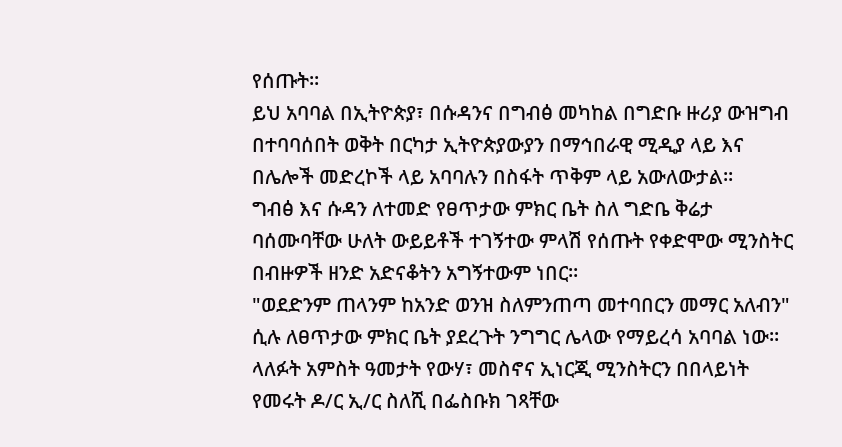የሰጡት።
ይህ አባባል በኢትዮጵያ፣ በሱዳንና በግብፅ መካከል በግድቡ ዙሪያ ውዝግብ በተባባሰበት ወቅት በርካታ ኢትዮጵያውያን በማኅበራዊ ሚዲያ ላይ እና በሌሎች መድረኮች ላይ አባባሉን በስፋት ጥቅም ላይ አውለውታል።
ግብፅ እና ሱዳን ለተመድ የፀጥታው ምክር ቤት ስለ ግድቤ ቅሬታ ባሰሙባቸው ሁለት ውይይቶች ተገኝተው ምላሽ የሰጡት የቀድሞው ሚንስትር በብዙዎች ዘንድ አድናቆትን አግኝተውም ነበር።
"ወደድንም ጠላንም ከአንድ ወንዝ ስለምንጠጣ መተባበርን መማር አለብን" ሲሉ ለፀጥታው ምክር ቤት ያደረጉት ንግግር ሌላው የማይረሳ አባባል ነው።
ላለፉት አምስት ዓመታት የውሃ፣ መስኖና ኢነርጂ ሚንስትርን በበላይነት የመሩት ዶ/ር ኢ/ር ስለሺ በፌስቡክ ገጻቸው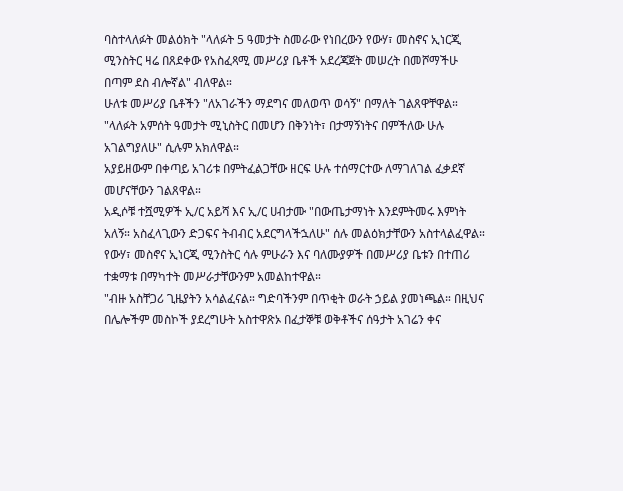ባስተላለፉት መልዕክት "ላለፉት 5 ዓመታት ስመራው የነበረውን የውሃ፣ መስኖና ኢነርጂ ሚንስትር ዛሬ በጸደቀው የአስፈጻሚ መሥሪያ ቤቶች አደረጃጀት መሠረት በመሾማችሁ በጣም ደስ ብሎኛል" ብለዋል።
ሁለቱ መሥሪያ ቤቶችን "ለአገራችን ማደግና መለወጥ ወሳኝ" በማለት ገልጸዋቸዋል።
"ላለፉት አምሰት ዓመታት ሚኒስትር በመሆን በቅንነት፣ በታማኝነትና በምችለው ሁሉ አገልግያለሁ" ሲሉም አክለዋል።
አያይዘውም በቀጣይ አገሪቱ በምትፈልጋቸው ዘርፍ ሁሉ ተሰማርተው ለማገለገል ፈቃደኛ መሆናቸውን ገልጸዋል።
አዲሶቹ ተሿሚዎች ኢ/ር አይሻ እና ኢ/ር ሀብታሙ "በውጤታማነት እንደምትመሩ እምነት አለኝ። አስፈላጊውን ድጋፍና ትብብር አደርግላችኋለሁ" ሰሉ መልዕክታቸውን አስተላልፈዋል።
የውሃ፣ መስኖና ኢነርጂ ሚንስትር ሳሉ ምሁራን እና ባለሙያዎች በመሥሪያ ቤቱን በተጠሪ ተቋማቱ በማካተት መሥራታቸውንም አመልከተዋል።
"ብዙ አስቸጋሪ ጊዜያትን አሳልፈናል። ግድባችንም በጥቂት ወራት ኃይል ያመነጫል። በዚህና በሌሎችም መስኮች ያደረግሁት አስተዋጽኦ በፈታኞቹ ወቅቶችና ሰዓታት አገሬን ቀና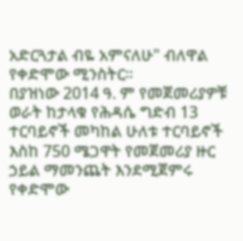አድርጓታል ብዬ አምናለሁ" ብለዋል የቀድሞው ሚንስትር።
በያዝነው 2014 ዓ. ም የመጀመሪያዎቹ ወራት ከታላቁ የሕዳሴ ግድብ 13 ተርባይኖች መካከል ሁለቱ ተርባይኖች እስከ 750 ሜጋዋት የመጀመሪያ ዙር ኃይል ማመንጨት እንደሚጀምሩ የቀድሞው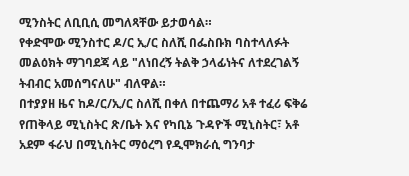ሚንስትር ለቢቢሲ መግለጻቸው ይታወሳል።
የቀድሞው ሚንስተር ዶ/ር ኢ/ር ስለሺ በፌስቡክ ባስተላለፉት መልዕክት ማገባደጃ ላይ "ለነበረኝ ትልቅ ኃላፊነትና ለተደረገልኝ ትብብር አመሰግናለሁ" ብለዋል።
በተያያዘ ዜና ከዶ/ር/ኢ/ር ስለሺ በቀለ በተጨማሪ አቶ ተፈሪ ፍቅሬ የጠቅላይ ሚኒስትር ጽ/ቤት እና የካቢኔ ጉዳዮች ሚኒስትር፣ አቶ አደም ፋራህ በሚኒስትር ማዕረግ የዲሞክራሲ ግንባታ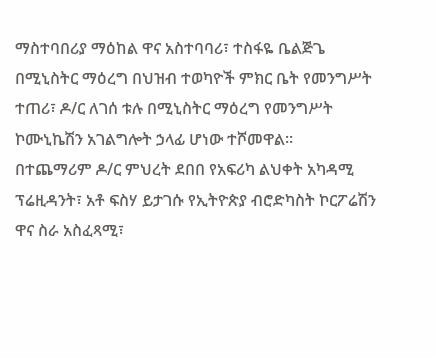ማስተባበሪያ ማዕከል ዋና አስተባባሪ፣ ተስፋዬ ቤልጅጌ በሚኒስትር ማዕረግ በህዝብ ተወካዮች ምክር ቤት የመንግሥት ተጠሪ፣ ዶ/ር ለገሰ ቱሉ በሚኒስትር ማዕረግ የመንግሥት ኮሙኒኬሽን አገልግሎት ኃላፊ ሆነው ተሾመዋል።
በተጨማሪም ዶ/ር ምህረት ደበበ የአፍሪካ ልህቀት አካዳሚ ፕሬዚዳንት፣ አቶ ፍስሃ ይታገሱ የኢትዮጵያ ብሮድካስት ኮርፖሬሽን ዋና ስራ አስፈጻሚ፣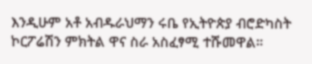እንዲሁም አቶ አብዱራህማን ሩቤ የኢትዮጵያ ብሮድካስት ኮርፖሬሽን ምክትል ዋና ስራ አስፈፃሚ ተሹመዋል።